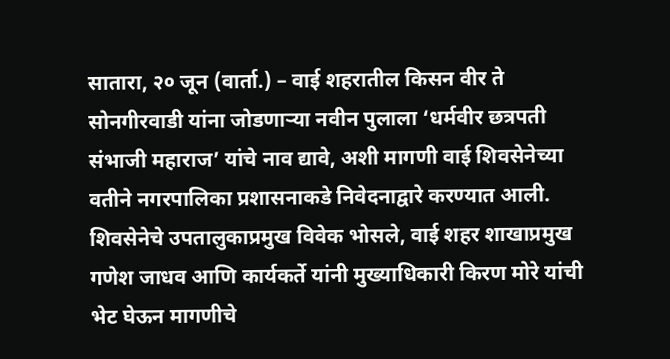सातारा, २० जून (वार्ता.) – वाई शहरातील किसन वीर ते सोनगीरवाडी यांना जोडणाऱ्या नवीन पुलाला ‘धर्मवीर छत्रपती संभाजी महाराज’ यांचे नाव द्यावे, अशी मागणी वाई शिवसेनेच्या वतीने नगरपालिका प्रशासनाकडे निवेदनाद्वारे करण्यात आली. शिवसेनेचे उपतालुकाप्रमुख विवेक भोसले, वाई शहर शाखाप्रमुख गणेश जाधव आणि कार्यकर्ते यांनी मुख्याधिकारी किरण मोरे यांची भेट घेऊन मागणीचे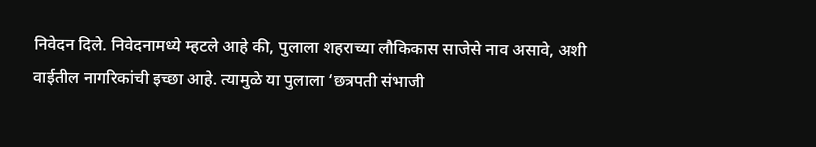निवेदन दिले. निवेदनामध्ये म्हटले आहे की, पुलाला शहराच्या लौकिकास साजेसे नाव असावे, अशी वाईतील नागरिकांची इच्छा आहे. त्यामुळे या पुलाला ‘छत्रपती संभाजी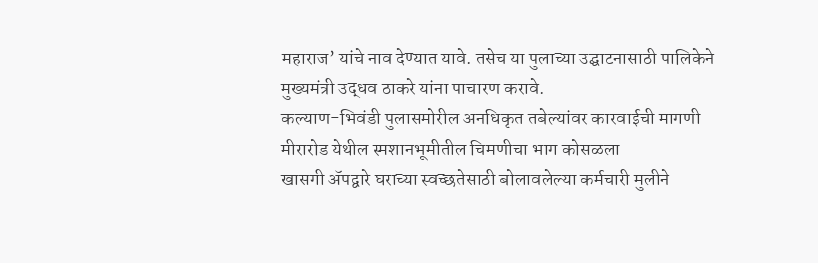महाराज’ यांचे नाव देण्यात यावे. तसेच या पुलाच्या उद्घाटनासाठी पालिकेने मुख्यमंत्री उद्धव ठाकरे यांना पाचारण करावे.
कल्याण-भिवंडी पुलासमोरील अनधिकृत तबेल्यांवर कारवाईची मागणी
मीरारोड येथील स्मशानभूमीतील चिमणीचा भाग कोसळला
खासगी ॲपद्वारे घराच्या स्वच्छतेसाठी बोलावलेल्या कर्मचारी मुलीने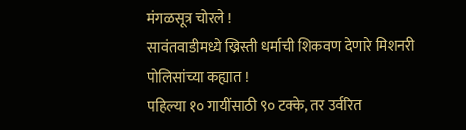मंगळसूत्र चोरले !
सावंतवाडीमध्ये ख्रिस्ती धर्माची शिकवण देणारे मिशनरी पोलिसांच्या कह्यात !
पहिल्या १० गायींसाठी ९० टक्के, तर उर्वरित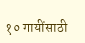१० गायींसाठी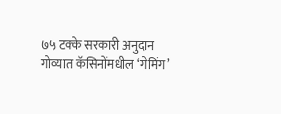७५ टक्के सरकारी अनुदान
गोव्यात कॅसिनोंमधील ‘गेमिंग’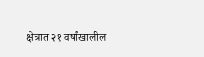क्षेत्रात २१ वर्षांखालील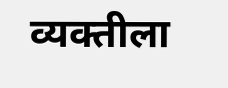व्यक्तीला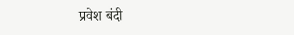प्रवेश बंदी